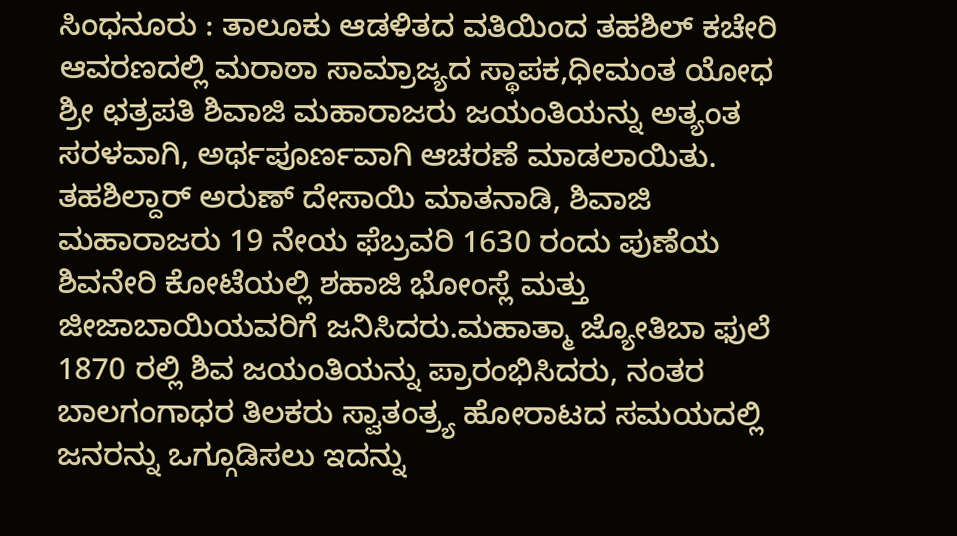ಸಿಂಧನೂರು : ತಾಲೂಕು ಆಡಳಿತದ ವತಿಯಿಂದ ತಹಶಿಲ್ ಕಚೇರಿ ಆವರಣದಲ್ಲಿ ಮರಾಠಾ ಸಾಮ್ರಾಜ್ಯದ ಸ್ಥಾಪಕ,ಧೀಮಂತ ಯೋಧ ಶ್ರೀ ಛತ್ರಪತಿ ಶಿವಾಜಿ ಮಹಾರಾಜರು ಜಯಂತಿಯನ್ನು ಅತ್ಯಂತ ಸರಳವಾಗಿ, ಅರ್ಥಪೂರ್ಣವಾಗಿ ಆಚರಣೆ ಮಾಡಲಾಯಿತು.
ತಹಶಿಲ್ದಾರ್ ಅರುಣ್ ದೇಸಾಯಿ ಮಾತನಾಡಿ, ಶಿವಾಜಿ ಮಹಾರಾಜರು 19 ನೇಯ ಫೆಬ್ರವರಿ 1630 ರಂದು ಪುಣೆಯ ಶಿವನೇರಿ ಕೋಟೆಯಲ್ಲಿ ಶಹಾಜಿ ಭೋಂಸ್ಲೆ ಮತ್ತು ಜೀಜಾಬಾಯಿಯವರಿಗೆ ಜನಿಸಿದರು.ಮಹಾತ್ಮಾ ಜ್ಯೋತಿಬಾ ಫುಲೆ 1870 ರಲ್ಲಿ ಶಿವ ಜಯಂತಿಯನ್ನು ಪ್ರಾರಂಭಿಸಿದರು, ನಂತರ ಬಾಲಗಂಗಾಧರ ತಿಲಕರು ಸ್ವಾತಂತ್ರ್ಯ ಹೋರಾಟದ ಸಮಯದಲ್ಲಿ ಜನರನ್ನು ಒಗ್ಗೂಡಿಸಲು ಇದನ್ನು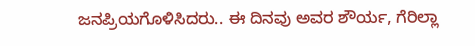ಜನಪ್ರಿಯಗೊಳಿಸಿದರು.. ಈ ದಿನವು ಅವರ ಶೌರ್ಯ, ಗೆರಿಲ್ಲಾ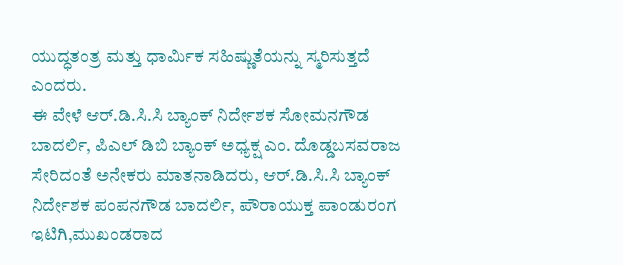ಯುದ್ಧತಂತ್ರ ಮತ್ತು ಧಾರ್ಮಿಕ ಸಹಿಷ್ಣುತೆಯನ್ನು ಸ್ಮರಿಸುತ್ತದೆ ಎಂದರು.
ಈ ವೇಳೆ ಆರ್.ಡಿ.ಸಿ.ಸಿ ಬ್ಯಾಂಕ್ ನಿರ್ದೇಶಕ ಸೋಮನಗೌಡ ಬಾದರ್ಲಿ, ಪಿಎಲ್ ಡಿಬಿ ಬ್ಯಾಂಕ್ ಅಧ್ಯಕ್ಷ ಎಂ. ದೊಡ್ಡಬಸವರಾಜ ಸೇರಿದಂತೆ ಅನೇಕರು ಮಾತನಾಡಿದರು, ಆರ್.ಡಿ.ಸಿ.ಸಿ ಬ್ಯಾಂಕ್ ನಿರ್ದೇಶಕ ಪಂಪನಗೌಡ ಬಾದರ್ಲಿ, ಪೌರಾಯುಕ್ತ ಪಾಂಡುರಂಗ ಇಟಿಗಿ,ಮುಖಂಡರಾದ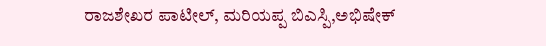ರಾಜಶೇಖರ ಪಾಟೀಲ್, ಮರಿಯಪ್ಪ ಬಿಎಸ್ಪಿ,ಅಭಿಷೇಕ್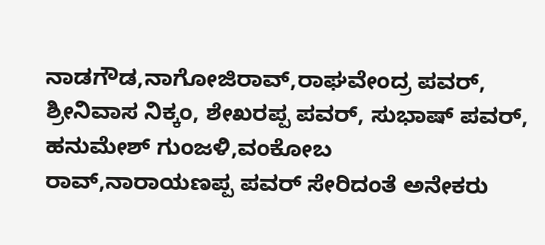ನಾಡಗೌಡ,ನಾಗೋಜಿರಾವ್,ರಾಘವೇಂದ್ರ ಪವರ್, ಶ್ರೀನಿವಾಸ ನಿಕ್ಕಂ, ಶೇಖರಪ್ಪ ಪವರ್, ಸುಭಾಷ್ ಪವರ್, ಹನುಮೇಶ್ ಗುಂಜಳಿ,ವಂಕೋಬ
ರಾವ್,ನಾರಾಯಣಪ್ಪ ಪವರ್ ಸೇರಿದಂತೆ ಅನೇಕರು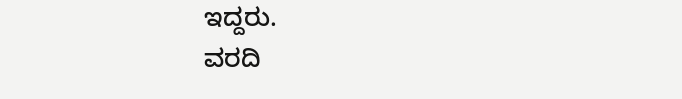ಇದ್ದರು.
ವರದಿ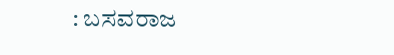: ಬಸವರಾಜ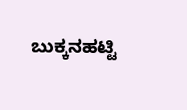ಬುಕ್ಕನಹಟ್ಟಿ